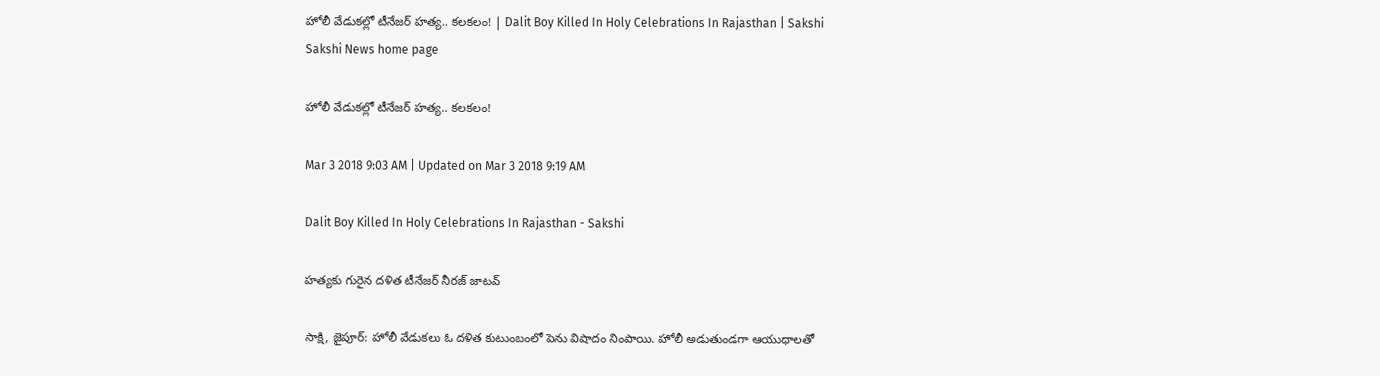హోలీ వేడుకల్లో టీనేజర్ హత్య.. కలకలం! | Dalit Boy Killed In Holy Celebrations In Rajasthan | Sakshi
Sakshi News home page

హోలీ వేడుకల్లో టీనేజర్ హత్య.. కలకలం!

Mar 3 2018 9:03 AM | Updated on Mar 3 2018 9:19 AM

Dalit Boy Killed In Holy Celebrations In Rajasthan - Sakshi

హత్యకు గురైన దళిత టీనేజర్ నీరజ్ జాటవ్

సాక్షి, జైపూర్: హోలీ వేడుకలు ఓ దళిత కుటుంబంలో పెను విషాదం నింపాయి. హోలీ అడుతుండగా ఆయుధాలతో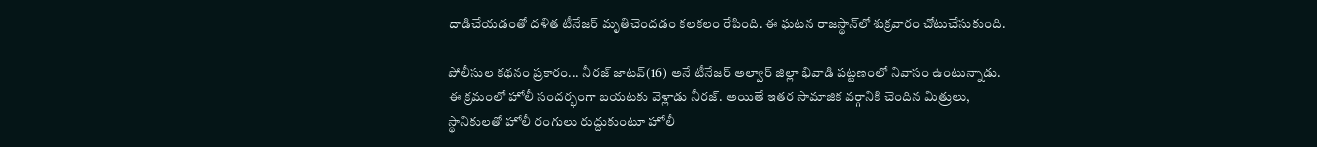దాడిచేయడంతో దళిత టీనేజర్‌ మృతిచెందడం కలకలం రేపింది. ఈ ఘటన రాజస్థాన్‌లో శుక్రవారం చోటుచేసుకుంది.

పోలీసుల కథనం ప్రకారం... నీరజ్ జాటవ్(16) అనే టీనేజర్ అల్వార్ జిల్లా భివాడి పట్టణంలో నివాసం ఉంటున్నాడు. ఈ క్రమంలో హోలీ సందర్భంగా బయటకు వెళ్లాడు నీరజ్. అయితే ఇతర సామాజిక వర్గానికి చెందిన మిత్రులు, స్థానికులతో హోలీ రంగులు రుద్దుకుంటూ హోలీ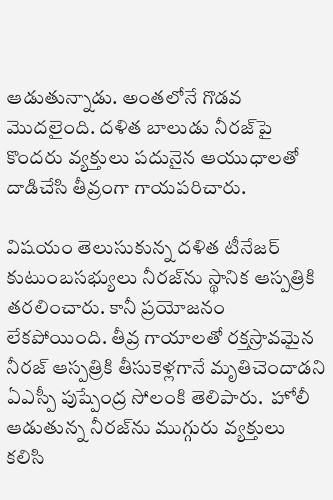ఆడుతున్నాడు. అంతలోనే గొడవ మొదలైంది. దళిత బాలుడు నీరజ్‌పై కొందరు వ్యక్తులు పదునైన ఆయుధాలతో దాడిచేసి తీవ్రంగా గాయపరిచారు.

విషయం తెలుసుకున్న దళిత టీనేజర్ కుటుంబసభ్యులు నీరజ్‌ను స్థానిక ఆస్పత్రికి తరలించారు. కానీ ప్రయోజనం లేకపోయింది. తీవ్ర గాయాలతో రక్తస్రావమైన నీరజ్ ఆస్పత్రికి తీసుకెళ్లగానే మృతిచెందాడని ఏఎస్పీ పుష్పేంద్ర సోలంకి తెలిపారు.  హోలీ ఆడుతున్న నీరజ్‌ను ముగ్గురు వ్యక్తులు కలిసి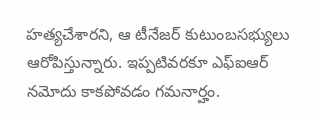హత్యచేశారని, ఆ టీనేజర్ కుటుంబసభ్యులు ఆరోపిస్తున్నారు. ఇప్పటివరకూ ఎఫ్ఐఆర్ నమోదు కాకపోవడం గమనార్హం.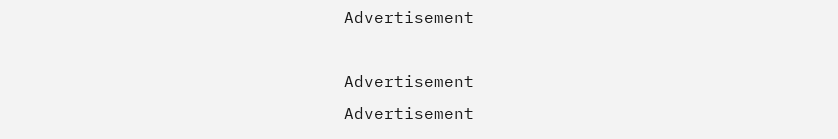Advertisement

Advertisement
Advertisement